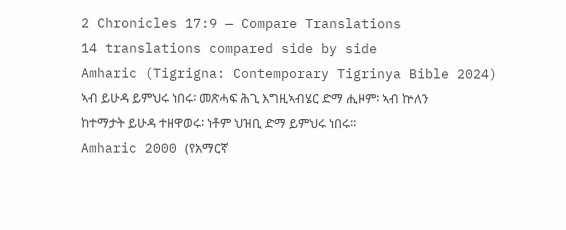2 Chronicles 17:9 — Compare Translations
14 translations compared side by side
Amharic (Tigrigna: Contemporary Tigrinya Bible 2024)
ኣብ ይሁዳ ይምህሩ ነበሩ፡ መጽሓፍ ሕጊ እግዚኣብሄር ድማ ሒዞም፡ ኣብ ኵለን ከተማታት ይሁዳ ተዘዋወሩ፡ ነቶም ህዝቢ ድማ ይምህሩ ነበሩ።
Amharic 2000 (የአማርኛ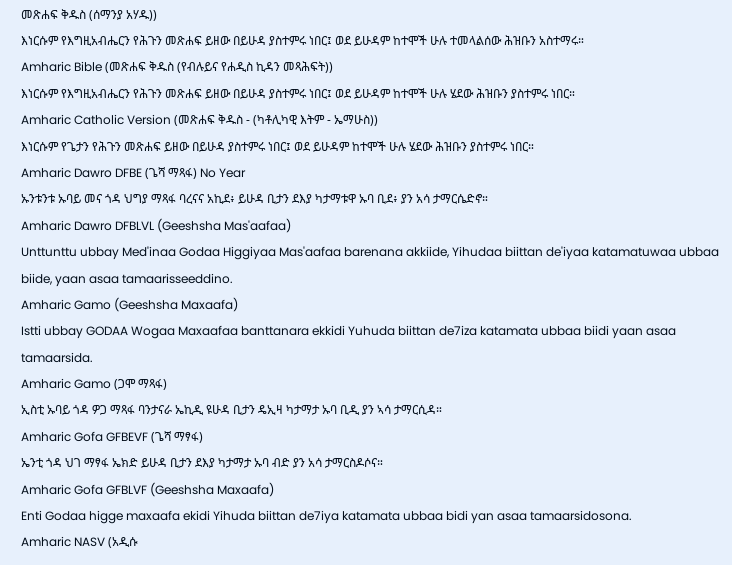መጽሐፍ ቅዱስ (ሰማንያ አሃዱ))
እነርሱም የእግዚአብሔርን የሕጉን መጽሐፍ ይዘው በይሁዳ ያስተምሩ ነበር፤ ወደ ይሁዳም ከተሞች ሁሉ ተመላልሰው ሕዝቡን አስተማሩ።
Amharic Bible (መጽሐፍ ቅዱስ (የብሉይና የሐዲስ ኪዳን መጻሕፍት))
እነርሱም የእግዚአብሔርን የሕጉን መጽሐፍ ይዘው በይሁዳ ያስተምሩ ነበር፤ ወደ ይሁዳም ከተሞች ሁሉ ሄደው ሕዝቡን ያስተምሩ ነበር።
Amharic Catholic Version (መጽሐፍ ቅዱስ - (ካቶሊካዊ እትም - ኤማሁስ))
እነርሱም የጌታን የሕጉን መጽሐፍ ይዘው በይሁዳ ያስተምሩ ነበር፤ ወደ ይሁዳም ከተሞች ሁሉ ሄደው ሕዝቡን ያስተምሩ ነበር።
Amharic Dawro DFBE (ጌሻ ማጻፋ) No Year
ኡንቱንቱ ኡባይ መና ጎዳ ህግያ ማጻፋ ባረናና አኪደ፥ ይሁዳ ቢታን ደእያ ካታማቱዋ ኡባ ቢደ፥ ያን አሳ ታማርሴድኖ።
Amharic Dawro DFBLVL (Geeshsha Mas'aafaa)
Unttunttu ubbay Med'inaa Godaa Higgiyaa Mas'aafaa barenana akkiide, Yihudaa biittan de'iyaa katamatuwaa ubbaa biide, yaan asaa tamaarisseeddino.
Amharic Gamo (Geeshsha Maxaafa)
Istti ubbay GODAA Wogaa Maxaafaa banttanara ekkidi Yuhuda biittan de7iza katamata ubbaa biidi yaan asaa tamaarsida.
Amharic Gamo (ጋሞ ማጻፋ)
ኢስቲ ኡባይ ጎዳ ዎጋ ማጻፋ ባንታናራ ኤኪዲ ዩሁዳ ቢታን ዴኢዛ ካታማታ ኡባ ቢዲ ያን ኣሳ ታማርሲዳ።
Amharic Gofa GFBEVF (ጌሻ ማፃፋ)
ኤንቲ ጎዳ ህገ ማፃፋ ኤክድ ይሁዳ ቢታን ደእያ ካታማታ ኡባ ብድ ያን አሳ ታማርስዶሶና።
Amharic Gofa GFBLVF (Geeshsha Maxaafa)
Enti Godaa higge maxaafa ekidi Yihuda biittan de7iya katamata ubbaa bidi yan asaa tamaarsidosona.
Amharic NASV (አዲሱ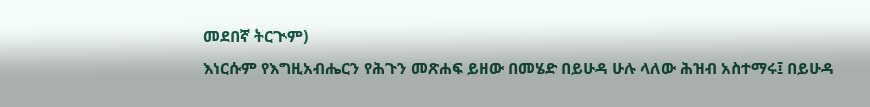መደበኛ ትርጒም)
እነርሱም የእግዚአብሔርን የሕጉን መጽሐፍ ይዘው በመሄድ በይሁዳ ሁሉ ላለው ሕዝብ አስተማሩ፤ በይሁዳ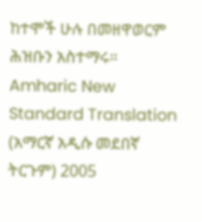ከተሞች ሁሉ በመዘዋወርም ሕዝቡን አስተማሩ።
Amharic New Standard Translation (አማርኛ አዲሱ መደበኛ ትርጉም) 2005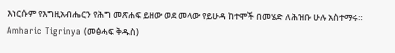እነርሱም የእግዚአብሔርን የሕግ መጽሐፍ ይዘው ወደ መላው የይሁዳ ከተሞች በመሄድ ለሕዝቡ ሁሉ አስተማሩ።
Amharic Tigrinya (መፅሓፍ ቅዱስ)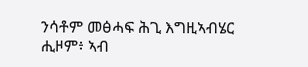ንሳቶም መፅሓፍ ሕጊ እግዚኣብሄር ሒዞም፥ ኣብ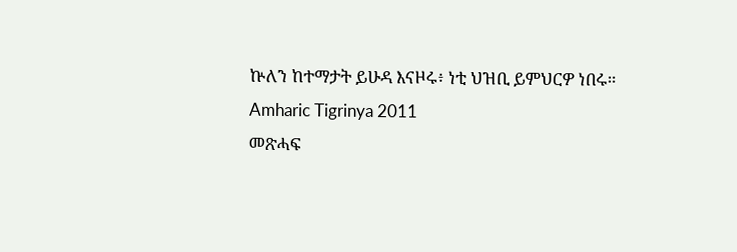ኵለን ከተማታት ይሁዳ እናዞሩ፥ ነቲ ህዝቢ ይምህርዎ ነበሩ።
Amharic Tigrinya 2011
መጽሓፍ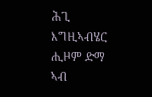ሕጊ እግዚኣብሄር ሒዞም ድማ ኣብ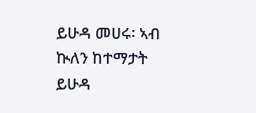ይሁዳ መሀሩ፡ ኣብ ኲለን ከተማታት ይሁዳ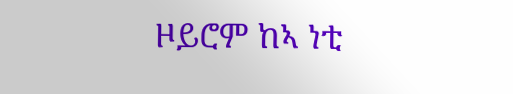ዞይሮም ከኣ ነቲ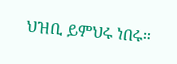ህዝቢ ይምህሩ ነበሩ።